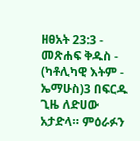ዘፀአት 23:3 - መጽሐፍ ቅዱስ - (ካቶሊካዊ እትም - ኤማሁስ)3 በፍርዱ ጊዜ ለድሀው አታድላ። ምዕራፉን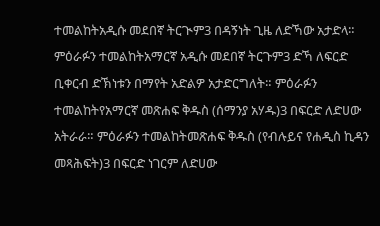ተመልከትአዲሱ መደበኛ ትርጒም3 በዳኝነት ጊዜ ለድኻው አታድላ። ምዕራፉን ተመልከትአማርኛ አዲሱ መደበኛ ትርጉም3 ድኻ ለፍርድ ቢቀርብ ድኽነቱን በማየት አድልዎ አታድርግለት። ምዕራፉን ተመልከትየአማርኛ መጽሐፍ ቅዱስ (ሰማንያ አሃዱ)3 በፍርድ ለድሀው አትራራ። ምዕራፉን ተመልከትመጽሐፍ ቅዱስ (የብሉይና የሐዲስ ኪዳን መጻሕፍት)3 በፍርድ ነገርም ለድሀው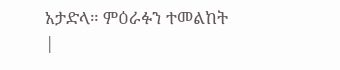አታድላ። ምዕራፉን ተመልከት |